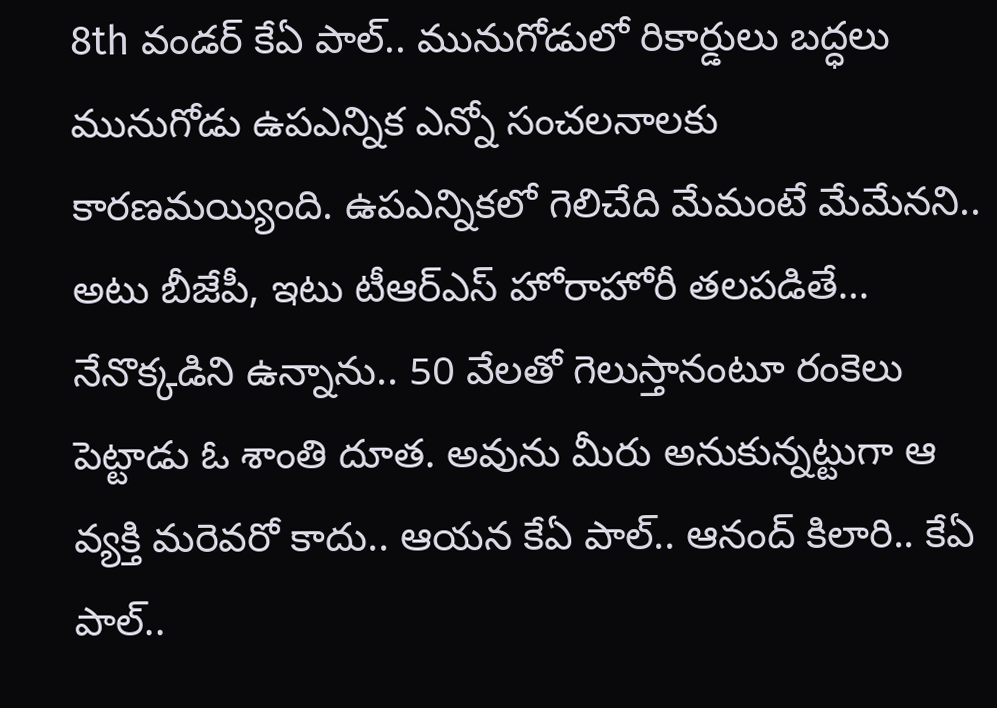8th వండర్ కేఏ పాల్.. మునుగోడులో రికార్డులు బద్ధలు
మునుగోడు ఉపఎన్నిక ఎన్నో సంచలనాలకు కారణమయ్యింది. ఉపఎన్నికలో గెలిచేది మేమంటే మేమేనని.. అటు బీజేపీ, ఇటు టీఆర్ఎస్ హోరాహోరీ తలపడితే… నేనొక్కడిని ఉన్నాను.. 50 వేలతో గెలుస్తానంటూ రంకెలు పెట్టాడు ఓ శాంతి దూత. అవును మీరు అనుకున్నట్టుగా ఆ వ్యక్తి మరెవరో కాదు.. ఆయన కేఏ పాల్.. ఆనంద్ కిలారి.. కేఏ పాల్..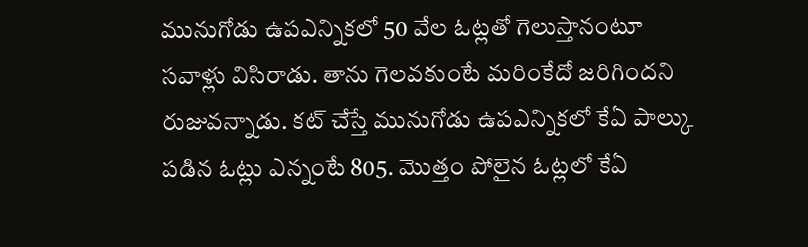మునుగోడు ఉపఎన్నికలో 50 వేల ఓట్లతో గెలుస్తానంటూ సవాళ్లు విసిరాడు. తాను గెలవకుంటే మరింకేదో జరిగిందని రుజువన్నాడు. కట్ చేస్తే మునుగోడు ఉపఎన్నికలో కేఏ పాల్కు పడిన ఓట్లు ఎన్నంటే 805. మొత్తం పోలైన ఓట్లలో కేఏ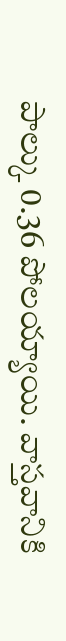పాల్కు 0.36 పోలయ్యాయి. వాస్తవానికి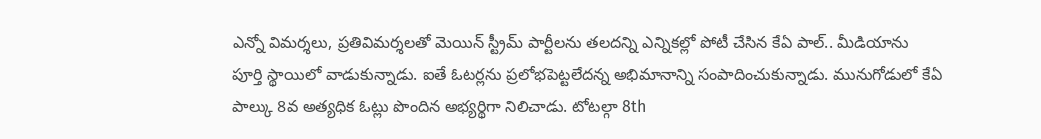ఎన్నో విమర్శలు, ప్రతివిమర్శలతో మెయిన్ స్ట్రీమ్ పార్టీలను తలదన్ని ఎన్నికల్లో పోటీ చేసిన కేఏ పాల్.. మీడియాను పూర్తి స్థాయిలో వాడుకున్నాడు. ఐతే ఓటర్లను ప్రలోభపెట్టలేదన్న అభిమానాన్ని సంపాదించుకున్నాడు. మునుగోడులో కేఏ పాల్కు 8వ అత్యధిక ఓట్లు పొందిన అభ్యర్థిగా నిలిచాడు. టోటల్గా 8th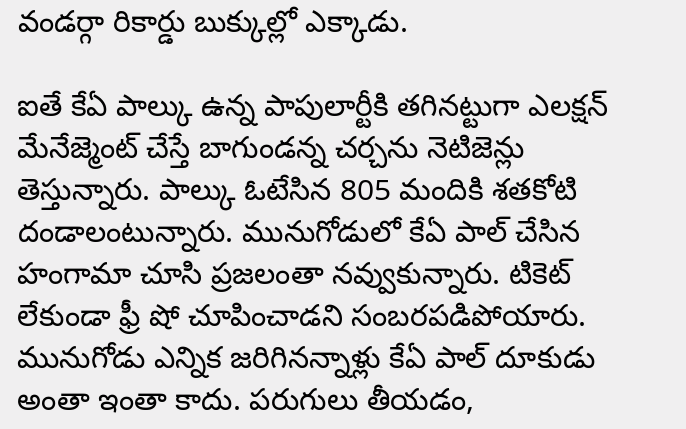వండర్గా రికార్డు బుక్కుల్లో ఎక్కాడు.

ఐతే కేఏ పాల్కు ఉన్న పాపులార్టీకి తగినట్టుగా ఎలక్షన్ మేనేజ్మెంట్ చేస్తే బాగుండన్న చర్చను నెటిజెన్లు తెస్తున్నారు. పాల్కు ఓటేసిన 805 మందికి శతకోటి దండాలంటున్నారు. మునుగోడులో కేఏ పాల్ చేసిన హంగామా చూసి ప్రజలంతా నవ్వుకున్నారు. టికెట్ లేకుండా ఫ్రీ షో చూపించాడని సంబరపడిపోయారు. మునుగోడు ఎన్నిక జరిగినన్నాళ్లు కేఏ పాల్ దూకుడు అంతా ఇంతా కాదు. పరుగులు తీయడం,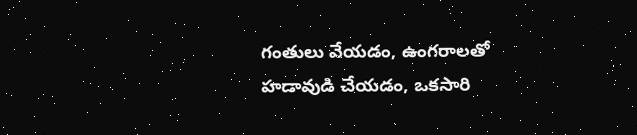గంతులు వేయడం, ఉంగరాలతో హడావుడి చేయడం, ఒకసారి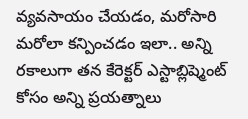వ్యవసాయం చేయడం, మరోసారి మరోలా కన్పించడం ఇలా.. అన్ని రకాలుగా తన కేరెక్టర్ ఎస్టాబ్లిష్మెంట్ కోసం అన్ని ప్రయత్నాలు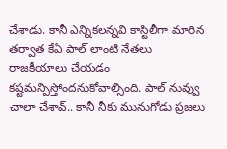చేశాడు. కానీ ఎన్నికలన్నవి కాస్టిలీగా మారిన తర్వాత కేఏ పాల్ లాంటి నేతలు రాజకీయాలు చేయడం కష్టమన్పిస్తోందనుకోవాల్సింది. పాల్ నువ్వు చాలా చేశావ్.. కానీ నీకు మునుగోడు ప్రజలు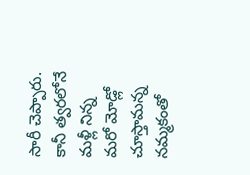సారీ చెప్పారు. కానీ త్వరలోనే మళ్లీ నిన్న మరో మోడ్లో చూస్తామన్న నమ్మకంతో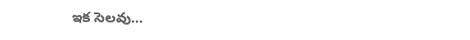ఇక సెలవు…